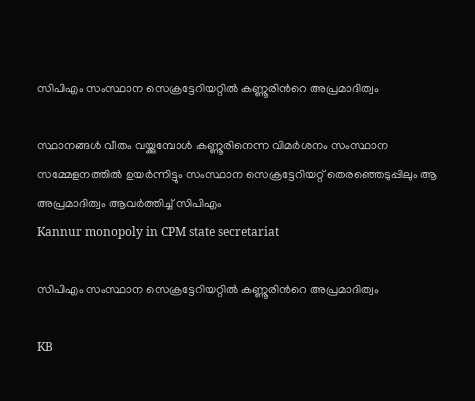സിപിഎം സംസ്ഥാന സെക്രട്ടേറിയറ്റിൽ കണ്ണൂരിന്‍റെ അപ്രമാദിത്വം

സ്ഥാനങ്ങൾ വീതം വയ്ക്കുമ്പോൾ കണ്ണൂരിനെന്ന വിമർശനം സംസ്ഥാന സമ്മേളനത്തിൽ ഉയർന്നിട്ടും സംസ്ഥാന സെക്രട്ടേറിയറ്റ് തെരഞ്ഞെടുപ്പിലും ആ അപ്രമാദിത്വം ആവർത്തിച്ച് സിപിഎം
Kannur monopoly in CPM state secretariat

സിപിഎം സംസ്ഥാന സെക്രട്ടേറിയറ്റിൽ കണ്ണൂരിന്‍റെ അപ്രമാദിത്വം

KB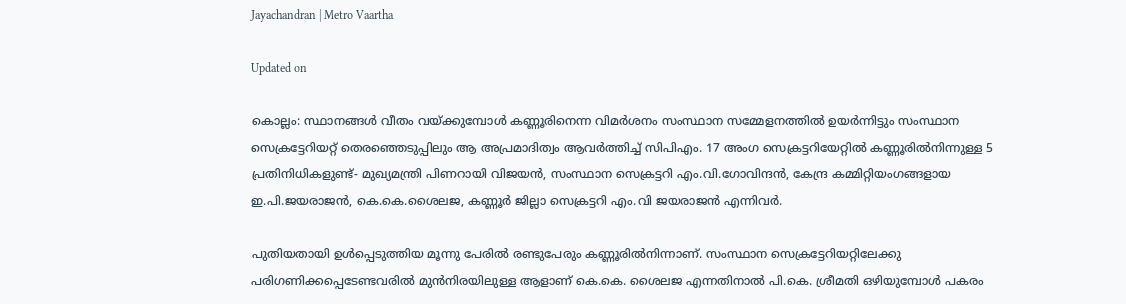Jayachandran | Metro Vaartha

Updated on

കൊല്ലം: സ്ഥാനങ്ങൾ വീതം വയ്ക്കുമ്പോൾ കണ്ണൂരിനെന്ന വിമർശനം സംസ്ഥാന സമ്മേളനത്തിൽ ഉയർന്നിട്ടും സംസ്ഥാന സെക്രട്ടേറിയറ്റ് തെരഞ്ഞെടുപ്പിലും ആ അപ്രമാദിത്വം ആവർത്തിച്ച് സിപിഎം. 17 അംഗ സെക്രട്ടറിയേറ്റില്‍ കണ്ണൂരില്‍നിന്നുള്ള 5 പ്രതിനിധികളുണ്ട്- മുഖ്യമന്ത്രി പിണറായി വിജയന്‍, സംസ്ഥാന സെക്രട്ടറി എം.വി.ഗോവിന്ദന്‍, കേന്ദ്ര കമ്മിറ്റിയംഗങ്ങളായ ഇ.പി.ജയരാജന്‍, കെ.കെ.ശൈലജ, കണ്ണൂര്‍ ജില്ലാ സെക്രട്ടറി എം.വി ജയരാജൻ എന്നിവർ.

പുതിയതായി ഉൾപ്പെടുത്തിയ മൂന്നു പേരിൽ രണ്ടുപേരും കണ്ണൂരിൽനിന്നാണ്. സംസ്ഥാന സെക്രട്ടേറിയറ്റിലേക്കു പരിഗണിക്കപ്പെടേണ്ടവരിൽ മുൻനിരയിലുള്ള ആളാണ് കെ.കെ. ശൈലജ എന്നതിനാൽ പി.കെ. ശ്രീമതി ഒഴിയുമ്പോൾ പകരം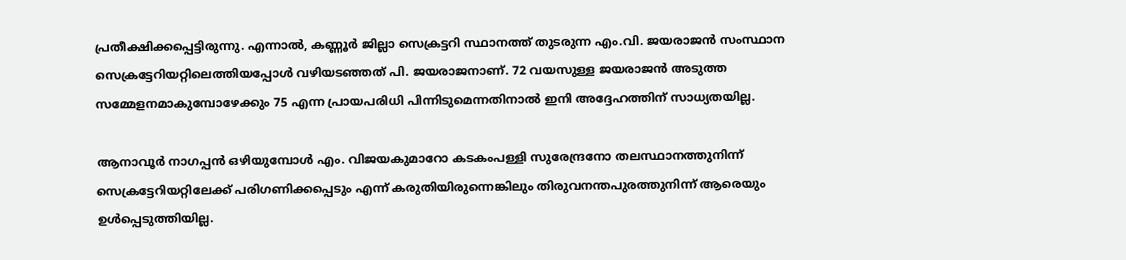പ്രതീക്ഷിക്കപ്പെട്ടിരുന്നു. എന്നാൽ, കണ്ണൂർ ജില്ലാ സെക്രട്ടറി സ്ഥാനത്ത് തുടരുന്ന എം.വി. ജയരാജൻ സംസ്ഥാന സെക്രട്ടേറിയറ്റിലെത്തിയപ്പോൾ വഴിയടഞ്ഞത് പി. ജയരാജനാണ്. 72 വയസുള്ള ജയരാജൻ അടുത്ത സമ്മേളനമാകുമ്പോഴേക്കും 75 എന്ന പ്രായപരിധി പിന്നിടുമെന്നതിനാൽ ഇനി അദ്ദേഹത്തിന് സാധ്യതയില്ല.

ആനാവൂര്‍ നാഗപ്പന്‍ ഒഴിയുമ്പോൾ എം. വിജയകുമാറോ കടകംപള്ളി സുരേന്ദ്രനോ തലസ്ഥാനത്തുനിന്ന് സെക്രട്ടേറിയറ്റിലേക്ക് പരിഗണിക്കപ്പെടും എന്ന് കരുതിയിരുന്നെങ്കിലും തിരുവനന്തപുരത്തുനിന്ന് ആരെയും ഉൾപ്പെടുത്തിയില്ല.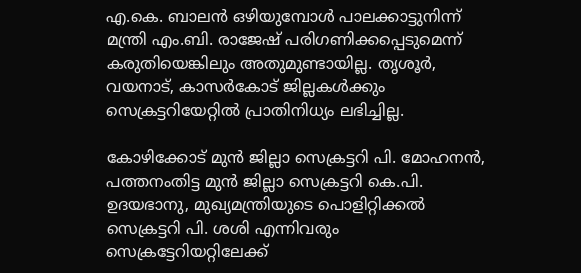എ.കെ. ബാലൻ ഒഴിയുമ്പോൾ പാലക്കാട്ടുനിന്ന് മന്ത്രി എം.ബി. രാജേഷ് പരിഗണിക്കപ്പെടുമെന്ന് കരുതിയെങ്കിലും അതുമുണ്ടായില്ല. തൃശൂര്‍, വയനാട്, കാസര്‍കോട് ജില്ലകൾക്കും സെക്രട്ടറിയേറ്റില്‍ പ്രാതിനിധ്യം ലഭിച്ചില്ല.

കോഴിക്കോട് മുൻ ജില്ലാ സെക്രട്ടറി പി. മോഹനൻ, പത്തനംതിട്ട മുൻ ജില്ലാ സെക്രട്ടറി കെ.പി. ഉദയഭാനു, മുഖ്യമന്ത്രിയുടെ പൊളിറ്റിക്കൽ സെക്രട്ടറി പി. ശശി എന്നിവരും സെക്രട്ടേറിയറ്റിലേക്ക്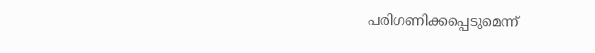പരിഗണിക്കപ്പെടുമെന്ന്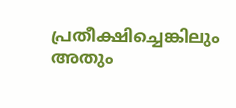പ്രതീക്ഷിച്ചെങ്കിലും അതും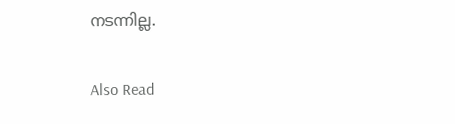നടന്നില്ല.

Also Read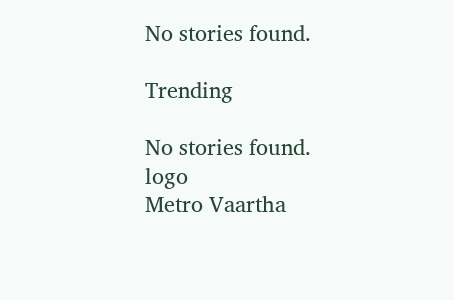No stories found.

Trending

No stories found.
logo
Metro Vaartha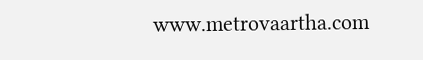www.metrovaartha.com